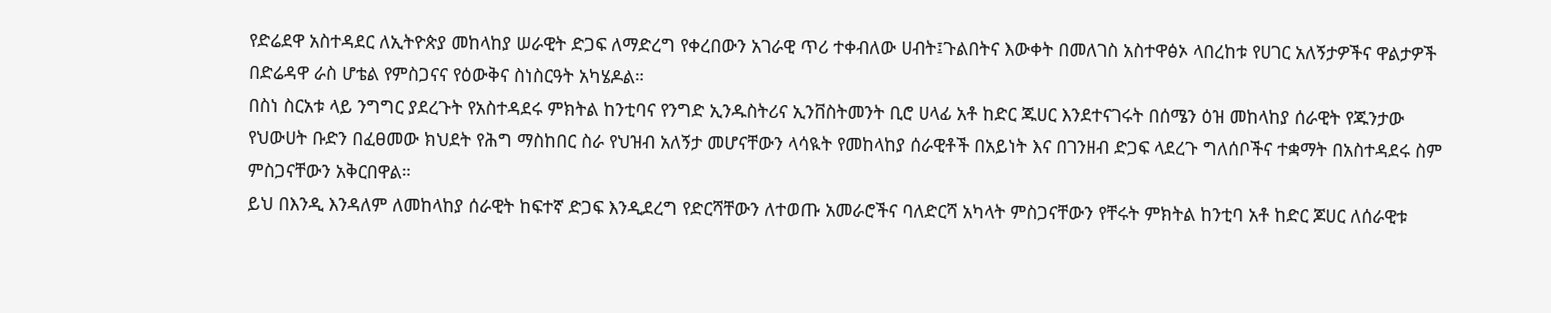የድሬደዋ አስተዳደር ለኢትዮጵያ መከላከያ ሠራዊት ድጋፍ ለማድረግ የቀረበውን አገራዊ ጥሪ ተቀብለው ሀብት፤ጉልበትና እውቀት በመለገስ አስተዋፅኦ ላበረከቱ የሀገር አለኝታዎችና ዋልታዎች በድሬዳዋ ራስ ሆቴል የምስጋናና የዕውቅና ስነስርዓት አካሄዶል።
በስነ ስርአቱ ላይ ንግግር ያደረጉት የአስተዳደሩ ምክትል ከንቲባና የንግድ ኢንዱስትሪና ኢንቨስትመንት ቢሮ ሀላፊ አቶ ከድር ጁሀር እንደተናገሩት በሰሜን ዕዝ መከላከያ ሰራዊት የጁንታው የህውሀት ቡድን በፈፀመው ክህደት የሕግ ማስከበር ስራ የህዝብ አለኝታ መሆናቸውን ላሳዪት የመከላከያ ሰራዊቶች በአይነት እና በገንዘብ ድጋፍ ላደረጉ ግለሰቦችና ተቋማት በአስተዳደሩ ስም ምስጋናቸውን አቅርበዋል።
ይህ በእንዲ እንዳለም ለመከላከያ ሰራዊት ከፍተኛ ድጋፍ እንዲደረግ የድርሻቸውን ለተወጡ አመራሮችና ባለድርሻ አካላት ምስጋናቸውን የቸሩት ምክትል ከንቲባ አቶ ከድር ጆሀር ለሰራዊቱ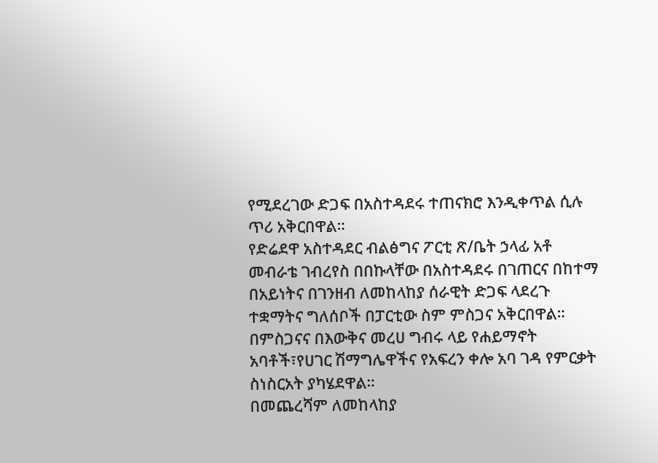የሚደረገው ድጋፍ በአስተዳደሩ ተጠናክሮ እንዲቀጥል ሲሉ ጥሪ አቅርበዋል።
የድሬደዋ አስተዳደር ብልፅግና ፖርቲ ጽ/ቤት ኃላፊ አቶ መብራቴ ገብረየስ በበኩላቸው በአስተዳደሩ በገጠርና በከተማ በአይነትና በገንዘብ ለመከላከያ ሰራዊት ድጋፍ ላደረጉ ተቋማትና ግለሰቦች በፓርቲው ስም ምስጋና አቅርበዋል።
በምስጋናና በእውቅና መረሀ ግብሩ ላይ የሐይማኖት አባቶች፣የሀገር ሽማግሌዋችና የአፍረን ቀሎ አባ ገዳ የምርቃት ስነስርአት ያካሄደዋል።
በመጨረሻም ለመከላከያ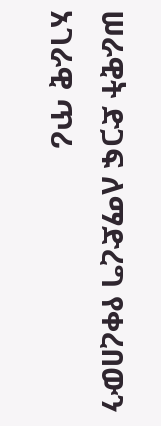ሠራዊት ድጋፍ ለማድረግ የቀረበውን አገራዊ ጥሪ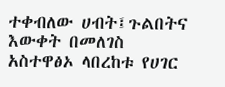ተቀብለው ሀብት፤ጉልበትና እውቀት በመለገስ አስተዋፅኦ ላበረከቱ የሀገር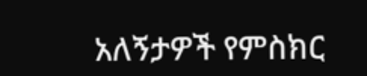አለኝታዎች የምስክር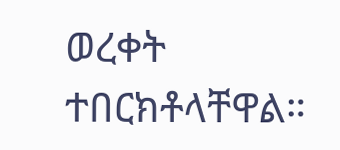ወረቀት ተበርክቶላቸዋል።